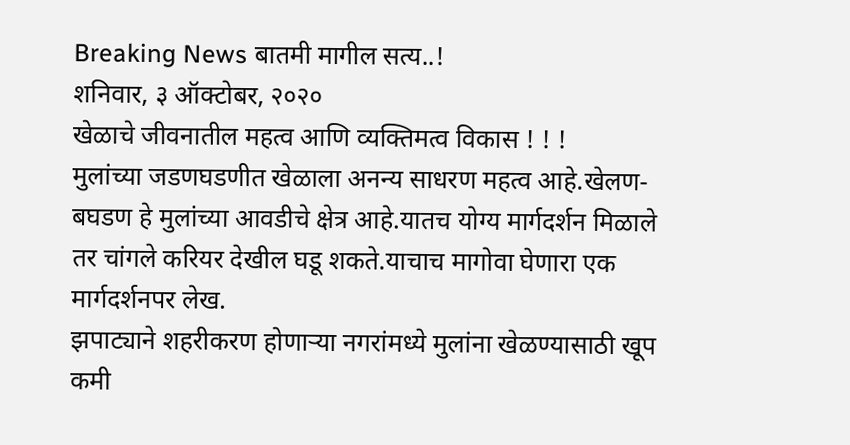Breaking News बातमी मागील सत्य..!
शनिवार, ३ ऑक्टोबर, २०२०
खेळाचे जीवनातील महत्व आणि व्यक्तिमत्व विकास ! ! !
मुलांच्या जडणघडणीत खेळाला अनन्य साधरण महत्व आहे.खेलण-बघडण हे मुलांच्या आवडीचे क्षेत्र आहे.यातच योग्य मार्गदर्शन मिळाले तर चांगले करियर देखील घडू शकते.याचाच मागोवा घेणारा एक मार्गदर्शनपर लेख.
झपाट्याने शहरीकरण होणाऱ्या नगरांमध्ये मुलांना खेळण्यासाठी खूप कमी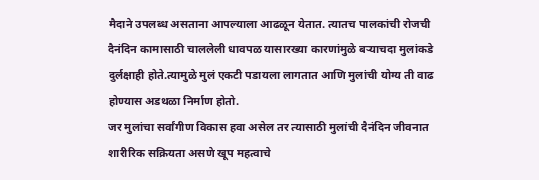मैदाने उपलब्ध असताना आपल्याला आढळून येतात. त्यातच पालकांची रोजची दैनंदिन कामासाठी चाललेली धावपळ यासारख्या कारणांमुळे बऱ्याचदा मुलांकडे दुर्लक्षाही होते.त्यामुळे मुलं एकटी पडायला लागतात आणि मुलांची योग्य ती वाढ होण्यास अडथळा निर्माण होतो.
जर मुलांचा सर्वांगीण विकास हवा असेल तर त्यासाठी मुलांची दैनंदिन जीवनात शारीरिक सक्रियता असणे खूप महत्वाचे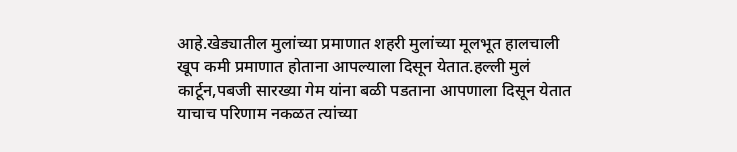आहे.खेड्यातील मुलांच्या प्रमाणात शहरी मुलांच्या मूलभूत हालचाली खूप कमी प्रमाणात होताना आपल्याला दिसून येतात.हल्ली मुलं कार्टून,पबजी सारख्या गेम यांना बळी पडताना आपणाला दिसून येतात याचाच परिणाम नकळत त्यांच्या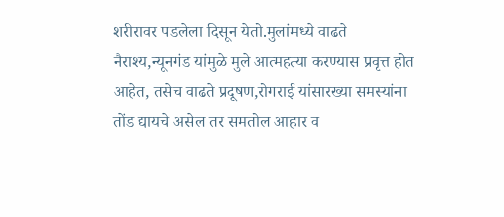शरीरावर पडलेला दिसून येतो.मुलांमध्ये वाढते नैराश्य,न्यूनगंड यांमुळे मुले आत्महत्या करण्यास प्रवृत्त होत आहेत, तसेच वाढते प्रदूषण,रोगराई यांसारख्या समस्यांना तोंड द्यायचे असेल तर समतोल आहार व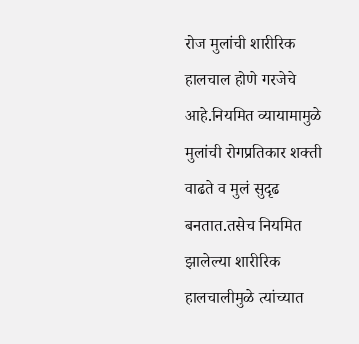रोज मुलांची शारीरिक हालचाल होणे गरजेचे आहे.नियमित व्यायामामुळे मुलांची रोगप्रतिकार शक्ती वाढते व मुलं सुदृढ बनतात.तसेच नियमित झालेल्या शारीरिक हालचालीमुळे त्यांच्यात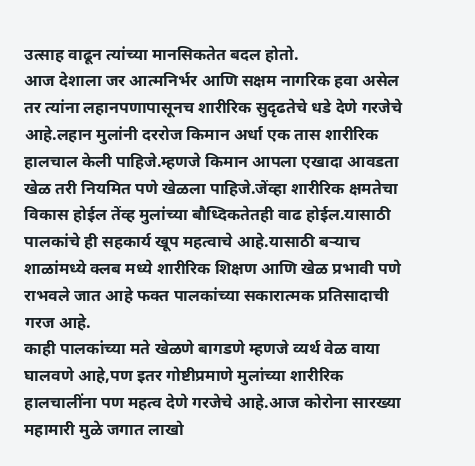उत्साह वाढून त्यांच्या मानसिकतेत बदल होतो.
आज देशाला जर आत्मनिर्भर आणि सक्षम नागरिक हवा असेल तर त्यांना लहानपणापासूनच शारीरिक सुदृढतेचे धडे देणे गरजेचे आहे.लहान मुलांनी दररोज किमान अर्धा एक तास शारीरिक हालचाल केली पाहिजे.म्हणजे किमान आपला एखादा आवडता खेळ तरी नियमित पणे खेळला पाहिजे.जेंव्हा शारीरिक क्षमतेचा विकास होईल तेंव्ह मुलांच्या बौध्दिकतेतही वाढ होईल.यासाठी पालकांचे ही सहकार्य खूप महत्वाचे आहे.यासाठी बऱ्याच शाळांमध्ये क्लब मध्ये शारीरिक शिक्षण आणि खेळ प्रभावी पणे राभवले जात आहे फक्त पालकांच्या सकारात्मक प्रतिसादाची गरज आहे.
काही पालकांच्या मते खेळणे बागडणे म्हणजे व्यर्थ वेळ वाया घालवणे आहे,पण इतर गोष्टीप्रमाणे मुलांच्या शारीरिक हालचालींना पण महत्व देणे गरजेचे आहे.आज कोरोना सारख्या महामारी मुळे जगात लाखो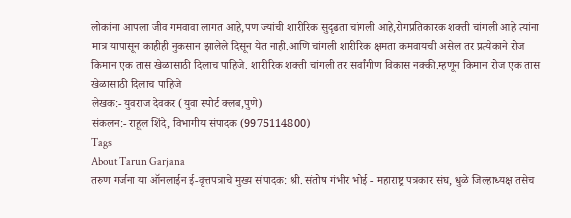लोकांना आपला जीव गमवावा लागत आहे,पण ज्यांची शारीरिक सुदृढता चांगली आहे,रोगप्रतिकारक शक्ती चांगली आहे त्यांना मात्र यापासून काहीही नुकसान झालेले दिसून येत नाही.आणि चांगली शारीरिक क्षमता कमवायची असेल तर प्रत्येकाने रोज किमान एक तास खेळासाठी दिलाच पाहिजे. शारीरिक शक्ती चांगली तर सर्वांगीण विकास नक्की.म्हणून किमान रोज एक तास खेळासाठी दिलाच पाहिजे
लेखक:- युवराज देवकर (युवा स्पोर्ट क्लब,पुणे)
संकलन:- राहूल शिंदे, विभागीय संपादक (9975114800)
Tags
About Tarun Garjana
तरुण गर्जना या ऑनलाईन ई-वृत्तपत्राचे मुख्य संपादक: श्री. संतोष गंभीर भोई - महाराष्ट्र पत्रकार संघ, धुळे जिल्हाध्यक्ष तसेच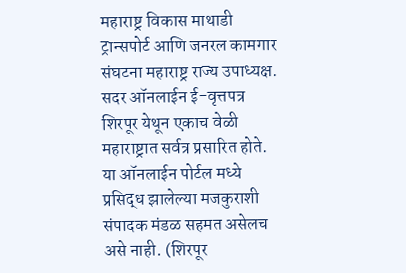महाराष्ट्र विकास माथाडी ट्रान्सपोर्ट आणि जनरल कामगार संघटना महाराष्ट्र राज्य उपाध्यक्ष.
सदर ऑनलाईन ई-वृत्तपत्र शिरपूर येथून एकाच वेळी महाराष्ट्रात सर्वत्र प्रसारित होते. या ऑनलाईन पोर्टल मध्ये प्रसिद्ध झालेल्या मजकुराशी संपादक मंडळ सहमत असेलच असे नाही. (शिरपूर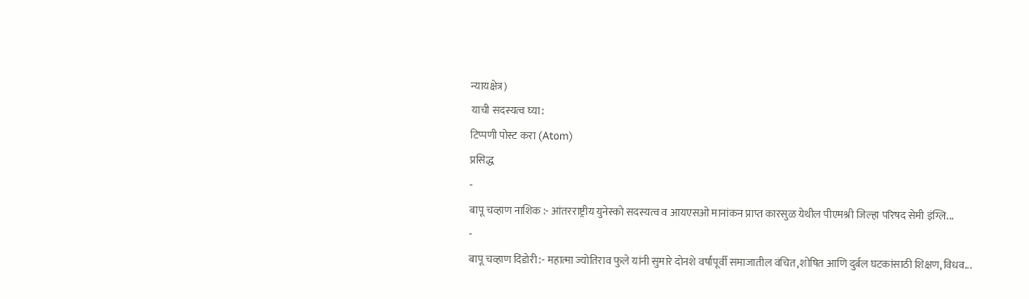न्यायक्षेत्र)
याची सदस्यत्व घ्या:
टिप्पणी पोस्ट करा (Atom)
प्रसिद्ध
-
बापू चव्हाण नाशिक :- आंतरराष्ट्रीय युनेस्को सदस्यत्व व आयएसओ मानांकन प्राप्त कारसुळ येथील पीएमश्री जिल्हा परिषद सेमी इंग्लि...
-
बापू चव्हाण दिंडोरी:- महात्मा ज्योतिराव फुले यांनी सुमारे दोनशे वर्षांपूर्वी समाजातील वंचित,शोषित आणि दुर्बल घटकांसाठी शिक्षण, विधव...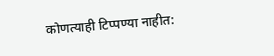कोणत्याही टिप्पण्या नाहीत: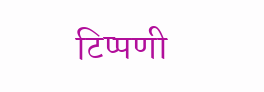टिप्पणी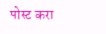पोस्ट करा